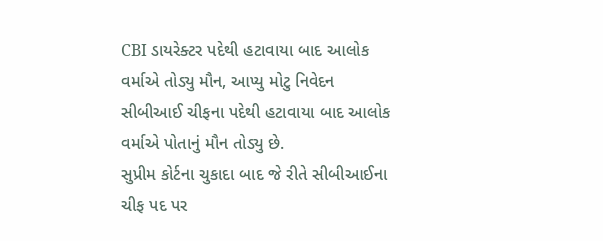CBI ડાયરેક્ટર પદેથી હટાવાયા બાદ આલોક વર્માએ તોડ્યુ મૌન, આપ્યુ મોટુ નિવેદન
સીબીઆઈ ચીફના પદેથી હટાવાયા બાદ આલોક વર્માએ પોતાનું મૌન તોડ્યુ છે.
સુપ્રીમ કોર્ટના ચુકાદા બાદ જે રીતે સીબીઆઈના ચીફ પદ પર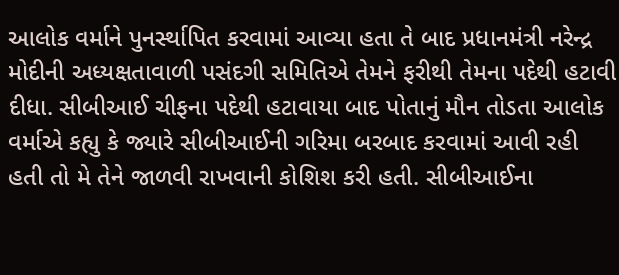આલોક વર્માને પુનર્સ્થાપિત કરવામાં આવ્યા હતા તે બાદ પ્રધાનમંત્રી નરેન્દ્ર મોદીની અધ્યક્ષતાવાળી પસંદગી સમિતિએ તેમને ફરીથી તેમના પદેથી હટાવી દીધા. સીબીઆઈ ચીફના પદેથી હટાવાયા બાદ પોતાનું મૌન તોડતા આલોક વર્માએ કહ્યુ કે જ્યારે સીબીઆઈની ગરિમા બરબાદ કરવામાં આવી રહી હતી તો મે તેને જાળવી રાખવાની કોશિશ કરી હતી. સીબીઆઈના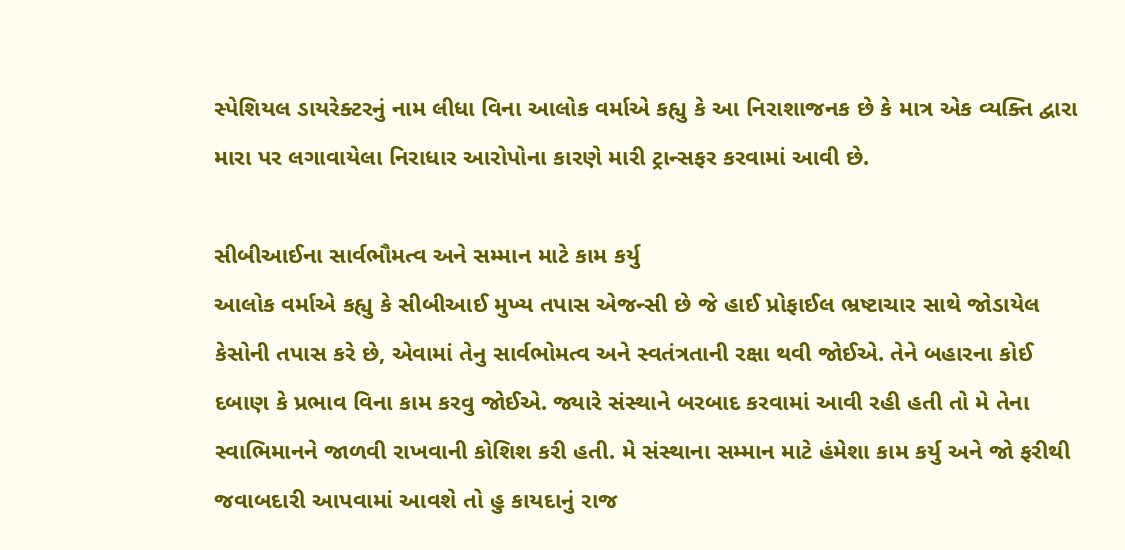સ્પેશિયલ ડાયરેક્ટરનું નામ લીધા વિના આલોક વર્માએ કહ્યુ કે આ નિરાશાજનક છે કે માત્ર એક વ્યક્તિ દ્વારા મારા પર લગાવાયેલા નિરાધાર આરોપોના કારણે મારી ટ્રાન્સફર કરવામાં આવી છે.

સીબીઆઈના સાર્વભૌમત્વ અને સમ્માન માટે કામ કર્યુ
આલોક વર્માએ કહ્યુ કે સીબીઆઈ મુખ્ય તપાસ એજન્સી છે જે હાઈ પ્રોફાઈલ ભ્રષ્ટાચાર સાથે જોડાયેલ કેસોની તપાસ કરે છે, એવામાં તેનુ સાર્વભોમત્વ અને સ્વતંત્રતાની રક્ષા થવી જોઈએ. તેને બહારના કોઈ દબાણ કે પ્રભાવ વિના કામ કરવુ જોઈએ. જ્યારે સંસ્થાને બરબાદ કરવામાં આવી રહી હતી તો મે તેના સ્વાભિમાનને જાળવી રાખવાની કોશિશ કરી હતી. મે સંસ્થાના સમ્માન માટે હંમેશા કામ કર્યુ અને જો ફરીથી જવાબદારી આપવામાં આવશે તો હુ કાયદાનું રાજ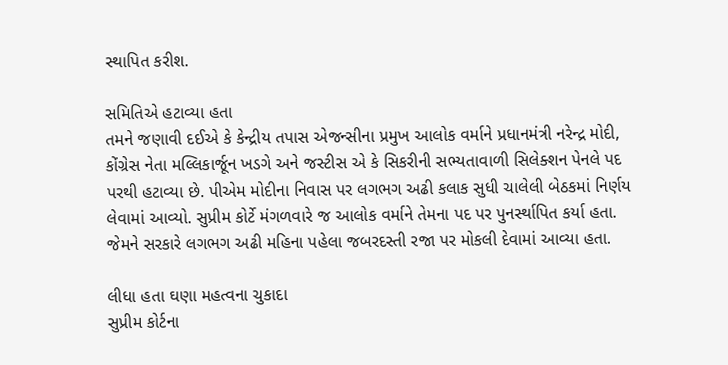સ્થાપિત કરીશ.

સમિતિએ હટાવ્યા હતા
તમને જણાવી દઈએ કે કેન્દ્રીય તપાસ એજન્સીના પ્રમુખ આલોક વર્માને પ્રધાનમંત્રી નરેન્દ્ર મોદી, કોંગ્રેસ નેતા મલ્લિકાર્જૂન ખડગે અને જસ્ટીસ એ કે સિકરીની સભ્યતાવાળી સિલેક્શન પેનલે પદ પરથી હટાવ્યા છે. પીએમ મોદીના નિવાસ પર લગભગ અઢી કલાક સુધી ચાલેલી બેઠકમાં નિર્ણય લેવામાં આવ્યો. સુપ્રીમ કોર્ટે મંગળવારે જ આલોક વર્માને તેમના પદ પર પુનર્સ્થાપિત કર્યા હતા. જેમને સરકારે લગભગ અઢી મહિના પહેલા જબરદસ્તી રજા પર મોકલી દેવામાં આવ્યા હતા.

લીધા હતા ઘણા મહત્વના ચુકાદા
સુપ્રીમ કોર્ટના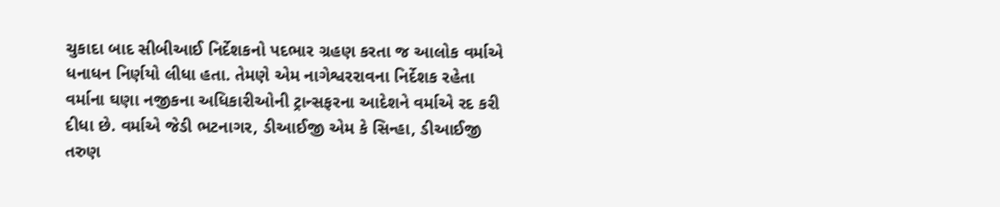ચુકાદા બાદ સીબીઆઈ નિર્દેશકનો પદભાર ગ્રહણ કરતા જ આલોક વર્માએ ધનાધન નિર્ણયો લીધા હતા. તેમણે એમ નાગેશ્વરરાવના નિર્દેશક રહેતા વર્માના ઘણા નજીકના અધિકારીઓની ટ્રાન્સફરના આદેશને વર્માએ રદ કરી દીધા છે. વર્માએ જેડી ભટનાગર, ડીઆઈજી એમ કે સિન્હા, ડીઆઈજી તરુણ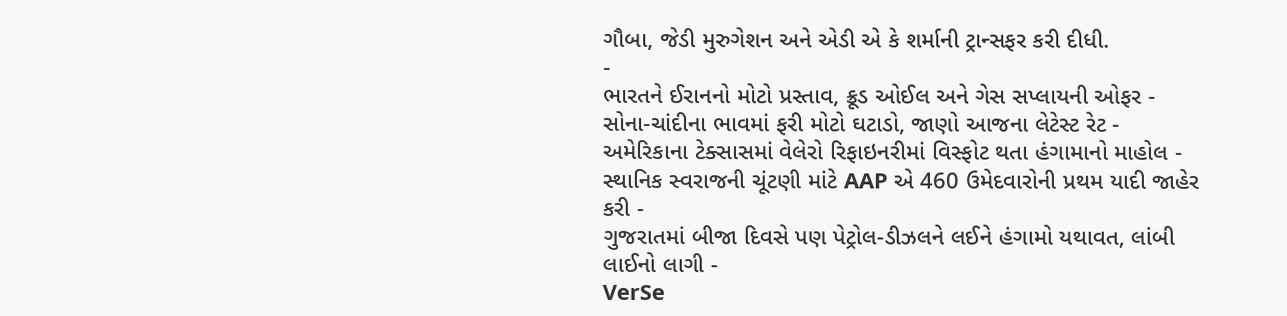ગૌબા, જેડી મુરુગેશન અને એડી એ કે શર્માની ટ્રાન્સફર કરી દીધી.
-
ભારતને ઈરાનનો મોટો પ્રસ્તાવ, ક્રૂડ ઓઈલ અને ગેસ સપ્લાયની ઓફર -
સોના-ચાંદીના ભાવમાં ફરી મોટો ઘટાડો, જાણો આજના લેટેસ્ટ રેટ -
અમેરિકાના ટેક્સાસમાં વેલેરો રિફાઇનરીમાં વિસ્ફોટ થતા હંગામાનો માહોલ -
સ્થાનિક સ્વરાજની ચૂંટણી માંટે AAP એ 460 ઉમેદવારોની પ્રથમ યાદી જાહેર કરી -
ગુજરાતમાં બીજા દિવસે પણ પેટ્રોલ-ડીઝલને લઈને હંગામો યથાવત, લાંબી લાઈનો લાગી -
VerSe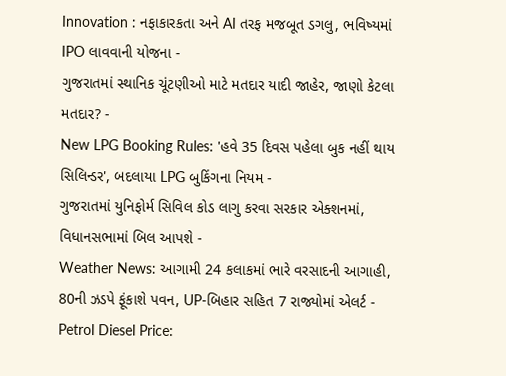Innovation : નફાકારકતા અને AI તરફ મજબૂત ડગલુ, ભવિષ્યમાં IPO લાવવાની યોજના -
ગુજરાતમાં સ્થાનિક ચૂંટણીઓ માટે મતદાર યાદી જાહેર, જાણો કેટલા મતદાર? -
New LPG Booking Rules: 'હવે 35 દિવસ પહેલા બુક નહીં થાય સિલિન્ડર', બદલાયા LPG બુકિંગના નિયમ -
ગુજરાતમાં યુનિફોર્મ સિવિલ કોડ લાગુ કરવા સરકાર એક્શનમાં, વિધાનસભામાં બિલ આપશે -
Weather News: આગામી 24 કલાકમાં ભારે વરસાદની આગાહી, 80ની ઝડપે ફૂંકાશે પવન, UP-બિહાર સહિત 7 રાજ્યોમાં એલર્ટ -
Petrol Diesel Price: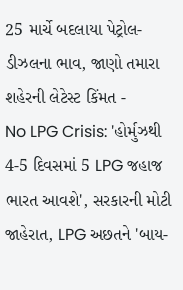25 માર્ચે બદલાયા પેટ્રોલ-ડીઝલના ભાવ, જાણો તમારા શહેરની લેટેસ્ટ કિંમત -
No LPG Crisis: 'હોર્મુઝથી 4-5 દિવસમાં 5 LPG જહાજ ભારત આવશે', સરકારની મોટી જાહેરાત, LPG અછતને 'બાય-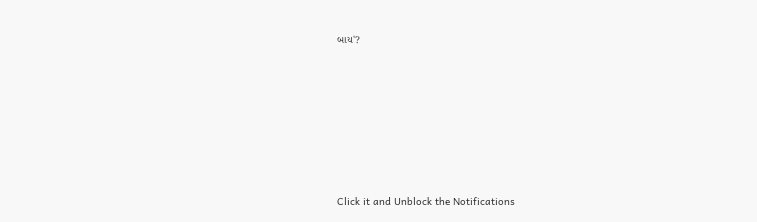બાય'?








Click it and Unblock the Notifications